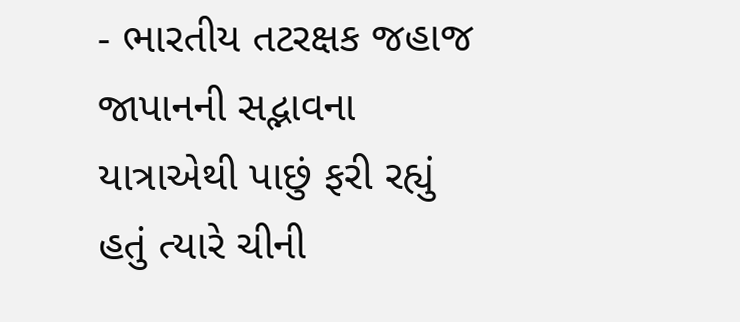- ભારતીય તટરક્ષક જહાજ જાપાનની સદ્ભાવના યાત્રાએથી પાછું ફરી રહ્યું હતું ત્યારે ચીની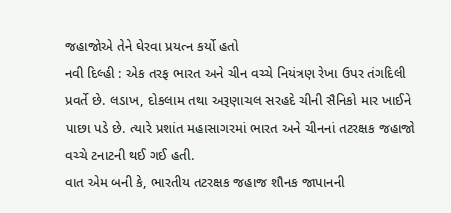જહાજોએ તેને ઘેરવા પ્રયત્ન કર્યો હતો
નવી દિલ્હી : એક તરફ ભારત અને ચીન વચ્ચે નિયંત્રણ રેખા ઉપર તંગદિલી પ્રવર્તે છે. લડાખ, દોકલામ તથા અરૂણાચલ સરહદે ચીની સૈનિકો માર ખાઈને પાછા પડે છે. ત્યારે પ્રશાંત મહાસાગરમાં ભારત અને ચીનનાં તટરક્ષક જહાજો વચ્ચે ટનાટની થઈ ગઈ હતી.
વાત એમ બની કે, ભારતીય તટરક્ષક જહાજ શૌનક જાપાનની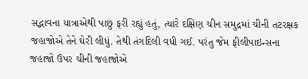સદ્ભાવના યાત્રાએથી પાછું ફરી રહ્યું હતું, ત્યારે દક્ષિણ ચીન સમુદ્રમાં ચીની તટરક્ષક જહાજોએ તેને ઘેરી લીધું. તેથી તંગદિલી વધી ગઈ. પરંતુ જેમ ફીલીપાઇન્સના જહાજો ઉપર ચીની જહાજોએ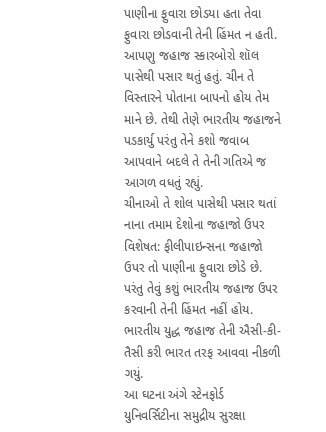પાણીના ફુવારા છોડયા હતા તેવા ફુવારા છોડવાની તેની હિંમત ન હતી.
આપણુ જહાજ સ્કારબોરો શૉલ પાસેથી પસાર થતું હતું. ચીન તે વિસ્તારને પોતાના બાપનો હોય તેમ માને છે. તેથી તેણે ભારતીય જહાજને પડકાર્યુ પરંતુ તેને કશો જવાબ આપવાને બદલે તે તેની ગતિએ જ આગળ વધતું રહ્યું.
ચીનાઓ તે શોલ પાસેથી પસાર થતાં નાના તમામ દેશોના જહાજો ઉપર વિશેષત: ફીલીપાઇન્સના જહાજો ઉપર તો પાણીના ફુવારા છોડે છે. પરંતુ તેવું કશું ભારતીય જહાજ ઉપર કરવાની તેની હિંમત નહીં હોય. ભારતીય યુદ્ધ જહાજ તેની ઐસી-કી-તૈસી કરી ભારત તરફ આવવા નીકળી ગયું.
આ ઘટના અંગે સ્ટેનફોર્ડ યુનિવર્સિટીના સમુદ્રીય સુરક્ષા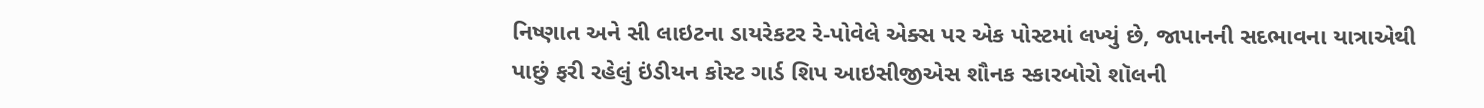નિષ્ણાત અને સી લાઇટના ડાયરેકટર રે-પોવેલે એક્સ પર એક પોસ્ટમાં લખ્યું છે, જાપાનની સદભાવના યાત્રાએથી પાછું ફરી રહેલું ઇંડીયન કોસ્ટ ગાર્ડ શિપ આઇસીજીએસ શૌનક સ્કારબોરો શૉલની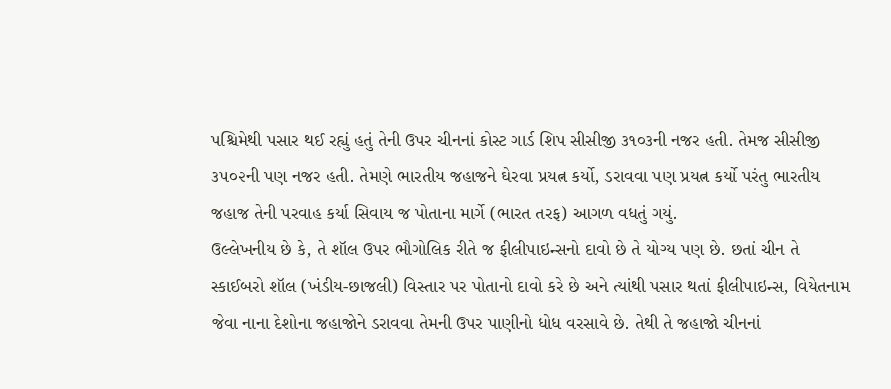પશ્ચિમેથી પસાર થઈ રહ્યું હતું તેની ઉપર ચીનનાં કોસ્ટ ગાર્ડ શિપ સીસીજી ૩૧૦૩ની નજર હતી. તેમજ સીસીજી ૩૫૦૨ની પણ નજર હતી. તેમણે ભારતીય જહાજને ઘેરવા પ્રયત્ન કર્યો, ડરાવવા પણ પ્રયત્ન કર્યો પરંતુ ભારતીય જહાજ તેની પરવાહ કર્યા સિવાય જ પોતાના માર્ગે (ભારત તરફ) આગળ વધતું ગયું.
ઉલ્લેખનીય છે કે, તે શૉલ ઉપર ભૌગોલિક રીતે જ ફીલીપાઇન્સનો દાવો છે તે યોગ્ય પણ છે. છતાં ચીન તે સ્કાઈબરો શૉલ (ખંડીય-છાજલી) વિસ્તાર પર પોતાનો દાવો કરે છે અને ત્યાંથી પસાર થતાં ફીલીપાઇન્સ, વિયેતનામ જેવા નાના દેશોના જહાજોને ડરાવવા તેમની ઉપર પાણીનો ધોધ વરસાવે છે. તેથી તે જહાજો ચીનનાં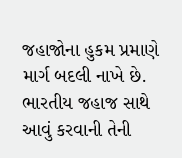જહાજોના હુકમ પ્રમાણે માર્ગ બદલી નાખે છે. ભારતીય જહાજ સાથે આવું કરવાની તેની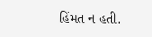હિંમત ન હતી.